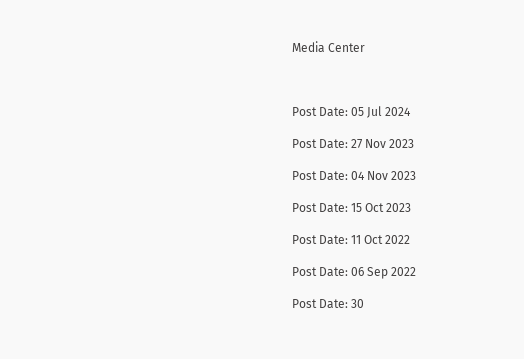Media Center



Post Date: 05 Jul 2024

Post Date: 27 Nov 2023

Post Date: 04 Nov 2023

Post Date: 15 Oct 2023

Post Date: 11 Oct 2022

Post Date: 06 Sep 2022

Post Date: 30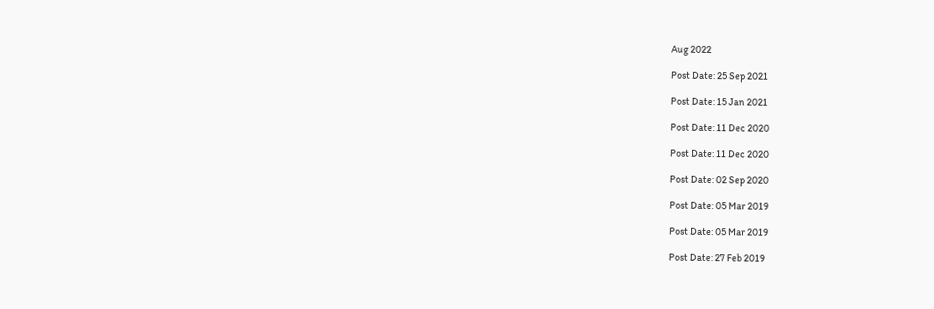Aug 2022

Post Date: 25 Sep 2021

Post Date: 15 Jan 2021

Post Date: 11 Dec 2020

Post Date: 11 Dec 2020

Post Date: 02 Sep 2020

Post Date: 05 Mar 2019

Post Date: 05 Mar 2019

Post Date: 27 Feb 2019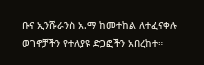ቡና ኢንሹራንስ አ.ማ ከመተከል ለተፈናቀሉ ወገኖቻችን የተለያዩ ድጋፎችን አበረከተ።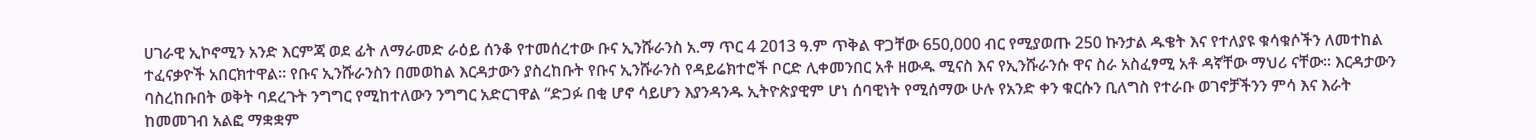ሀገራዊ ኢኮኖሚን አንድ እርምጃ ወደ ፊት ለማራመድ ራዕይ ሰንቆ የተመሰረተው ቡና ኢንሹራንስ አ.ማ ጥር 4 2013 ዓ.ም ጥቅል ዋጋቸው 650,000 ብር የሚያወጡ 250 ኩንታል ዱቄት እና የተለያዩ ቁሳቁሶችን ለመተከል ተፈናቃዮች አበርክተዋል። የቡና ኢንሹራንስን በመወከል እርዳታውን ያስረከቡት የቡና ኢንሹራንስ የዳይሬክተሮች ቦርድ ሊቀመንበር አቶ ዘውዱ ሚናስ እና የኢንሹራንሱ ዋና ስራ አስፈፃሚ አቶ ዳኛቸው ማህሪ ናቸው፡፡ እርዳታውን ባስረከቡበት ወቅት ባደረጉት ንግግር የሚከተለውን ንግግር አድርገዋል “ድጋፉ በቂ ሆኖ ሳይሆን እያንዳንዱ ኢትዮጵያዊም ሆነ ሰባዊነት የሚሰማው ሁሉ የአንድ ቀን ቁርሱን ቢለግስ የተራቡ ወገኖቻችንን ምሳ እና እራት ከመመገብ አልፎ ማቋቋም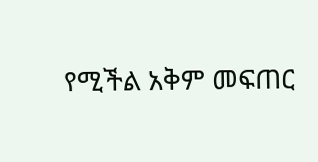የሚችል አቅም መፍጠር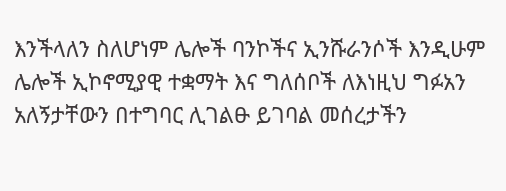እንችላለን ስለሆነም ሌሎች ባንኮችና ኢንሹራንሶች እንዲሁም ሌሎች ኢኮኖሚያዊ ተቋማት እና ግለሰቦች ለእነዚህ ግፉአን አለኝታቸውን በተግባር ሊገልፁ ይገባል መሰረታችን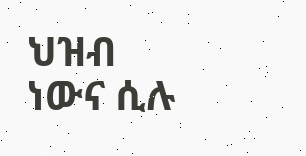ህዝብ ነውና ሲሉ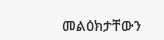መልዕክታቸውን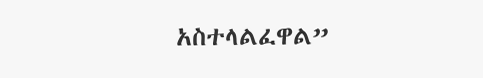አስተላልፈዋል”